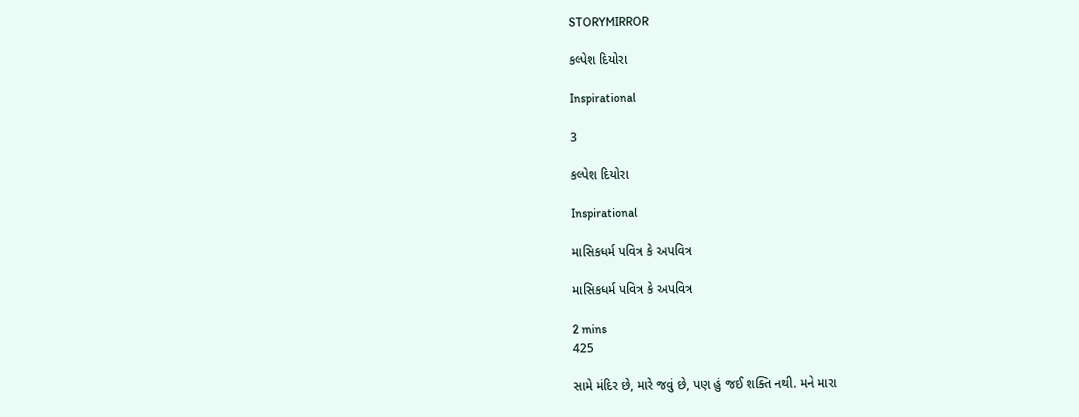STORYMIRROR

કલ્પેશ દિયોરા

Inspirational

3

કલ્પેશ દિયોરા

Inspirational

માસિકધર્મ પવિત્ર કે અપવિત્ર

માસિકધર્મ પવિત્ર કે અપવિત્ર

2 mins
425

સામે મંદિર છે, મારે જવું છે, પણ હું જઈ શક્તિ નથી. મને મારા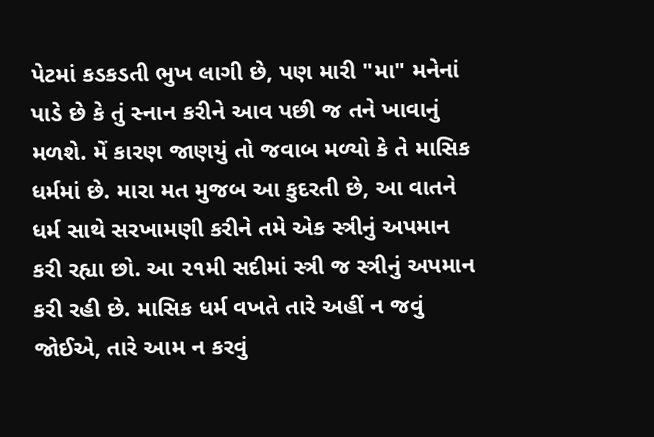પેટમાં કડકડતી ભુખ લાગી છે, પણ મારી "મા" મનેનાં પાડે છે કે તું સ્નાન કરીને આવ પછી જ તને ખાવાનું મળશે. મેં કારણ જાણયું તો જવાબ મળ્યો કે તે માસિક ધર્મમાં છે. મારા મત મુજબ આ કુદરતી છે, આ વાતને ધર્મ સાથે સરખામણી કરીને તમે એક સ્ત્રીનું અપમાન કરી રહ્યા છો. આ ૨૧મી સદીમાં સ્ત્રી જ સ્ત્રીનું અપમાન કરી રહી છે. માસિક ધર્મ વખતે તારે અહીં ન જવું જોઈએ, તારે આમ ન કરવું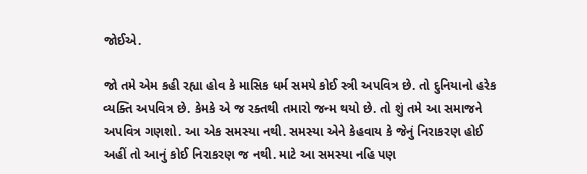જોઈએ.

જો તમે એમ કહી રહ્યા હોવ કે માસિક ધર્મ સમયે કોઈ સ્ત્રી અપવિત્ર છે. તો દુનિયાનો હરેક વ્યક્તિ અપવિત્ર છે. કેમકે એ જ રક્તથી તમારો જન્મ થયો છે. તો શું તમે આ સમાજને અપવિત્ર ગણશો. આ એક સમસ્યા નથી. સમસ્યા એને કેહવાય કે જેનું નિરાકરણ હોઈ અહીં તો આનું કોઈ નિરાકરણ જ નથી. માટે આ સમસ્યા નહિ પણ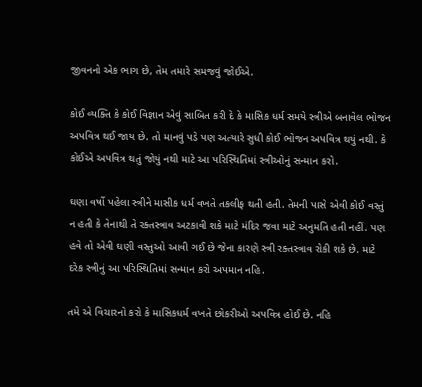જીવનનો એક ભાગ છે, તેમ તમારે સમજવું જોઈએ.

કોઈ વ્યક્તિ કે કોઈ વિજ્ઞાન એવું સાબિત કરી દે કે માસિક ધર્મ સમયે સ્ત્રીએ બનાવેલ ભોજન અપવિત્ર થઈ જાય છે. તો માનવું પડે પણ અત્યારે સુધી કોઈ ભોજન અપવિત્ર થયું નથી. કે કોઈએ અપવિત્ર થતું જોયું નથી માટે આ પરિસ્થિતિમાં સ્ત્રીઓનું સન્માન કરો.

ઘણા વર્ષો પહેલા સ્ત્રીને માસીક ધર્મ વખતે તકલીફ થતી હતી. તેમની પાસે એવી કોઈ વસ્તું ન હતી કે તેનાથી તે રક્તસ્ત્રાવ અટકાવી શકે માટે મંદિર જવા માટે અનુમતિ હતી નહીં. પણ હવે તો એવી ઘણી વસ્તુઓ આવી ગઈ છે જેના કારણે સ્ત્રી રક્તસ્ત્રાવ રોકી શકે છે. માટે દરેક સ્ત્રીનું આ પરિસ્થિતિમાં સન્માન કરો અપમાન નહિ.

તમે એ વિચારનો કરો કે માસિકધર્મ વખતે છોકરીઓ અપવિત્ર હોઈ છે. નહિ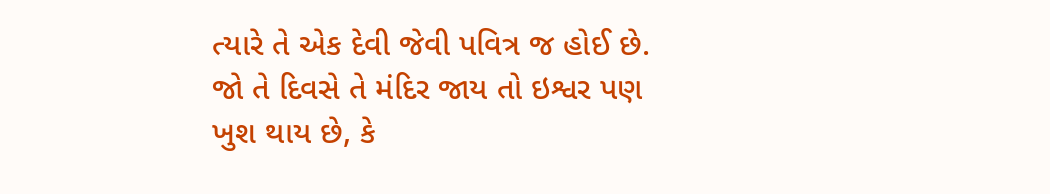ત્યારે તે એક દેવી જેવી પવિત્ર જ હોઈ છે. જો તે દિવસે તે મંદિર જાય તો ઇશ્વર પણ ખુશ થાય છે, કે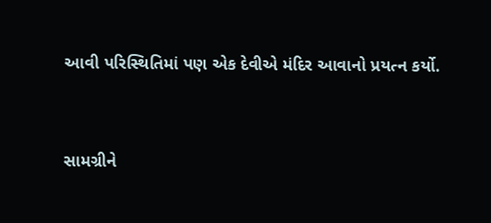આવી પરિસ્થિતિમાં પણ એક દેવીએ મંદિર આવાનો પ્રયત્ન કર્યો.


સામગ્રીને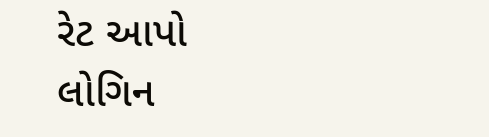રેટ આપો
લોગિન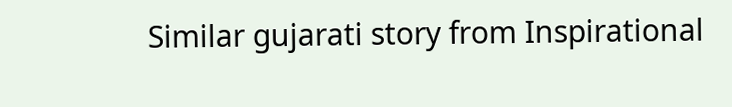Similar gujarati story from Inspirational